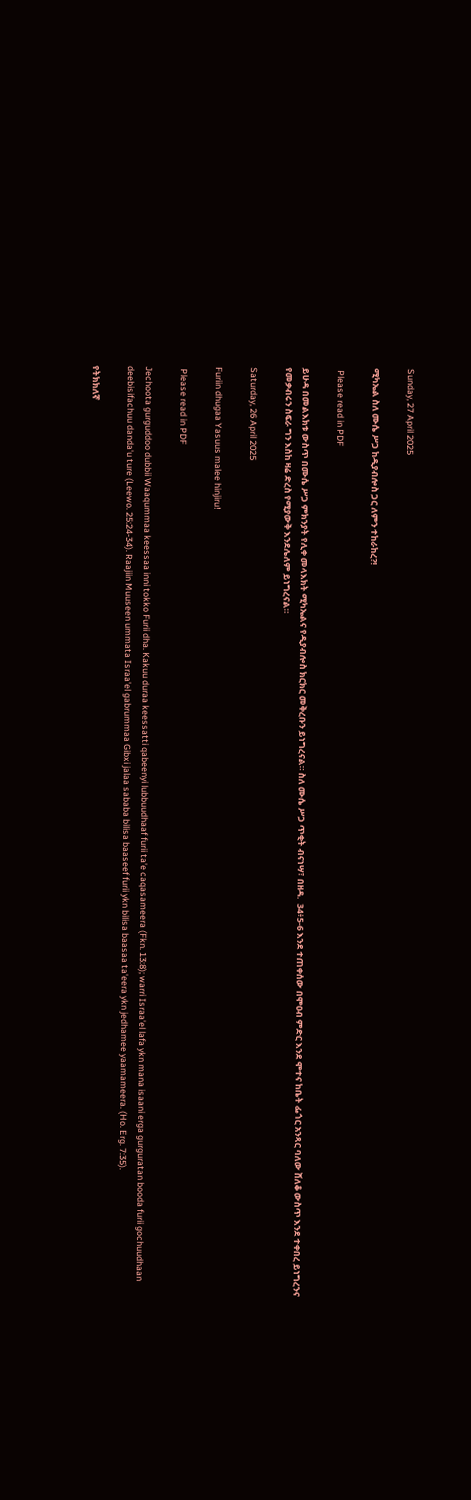Sunday, 27 April 2025

ሚካኤል ስለ ሙሴ ሥጋ ከዲያብሎስ ጋር ለምን ተከራከረ?!

 Please read in PDF

ይሁዳ በመልእክቱ ውስጥ በሙሴ ሥጋ ምክንያት የሊቀ መላእክት ሚካኤልና የዲያብሎስ ክርክር መቅረቡን ይነግረናል። ስለ ሙሴ ሥጋ ጥቂት ብናነሣ፣ በዘዳ.  34፥5-6 እንደ ተጠቀሰው በሞዐብ ምድር እንደ ሞተና ከቤት ፌጎር አንጻር ባለው ሸለቆ ውስጥ እንደ ተቀበረ ይነግረንና የመቃብሩን ስፍራ ግን እስከ ዛሬ ድረስ የሚያውቅ እንደሌለም ይነግረናል።

Saturday, 26 April 2025

Furiin dhugaa Yasuus malee hinjiru!

 Please read in PDF

Jechoota gurguddoo dubbii Waaqummaa keessaa inni tokko Furii dha. Kakuu duraa keessatti qabeenyi lubbuudhaaf furii ta'e caqasameera (Fkn. 13:8); warri Israa'el lafa ykn mana isaani erga gurguratan booda furii gochuudhaan deebisifachuu danda'u ture (Leewo. 25:24-34). Raajiin Muuseen ummata Israa'el gabrummaa Gibxi jalaa sababa bilisa baaseef furii ykn bilisa baasaa ta'eera ykn jedhamee yaamameera. (Ho. Erg. 7:35).

የትክክለኛ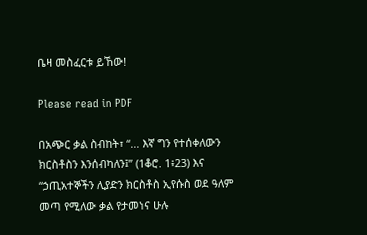ቤዛ መስፈርቱ ይኸው!

Please read in PDF

በአጭር ቃል ስብከት፣ “... እኛ ግን የተሰቀለውን ክርስቶስን እንሰብካለን፤” (1ቆሮ. 1፥23) እና “ኃጢአተኞችን ሊያድን ክርስቶስ ኢየሱስ ወደ ዓለም መጣ የሚለው ቃል የታመነና ሁሉ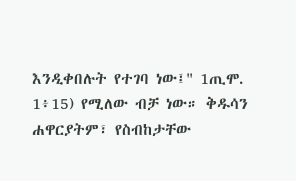እንዲቀበሉት የተገባ ነው፤" 1ጢሞ. 1፥15) የሚለው ብቻ ነው። ቅዱሳን ሐዋርያትም፣ የስብከታቸው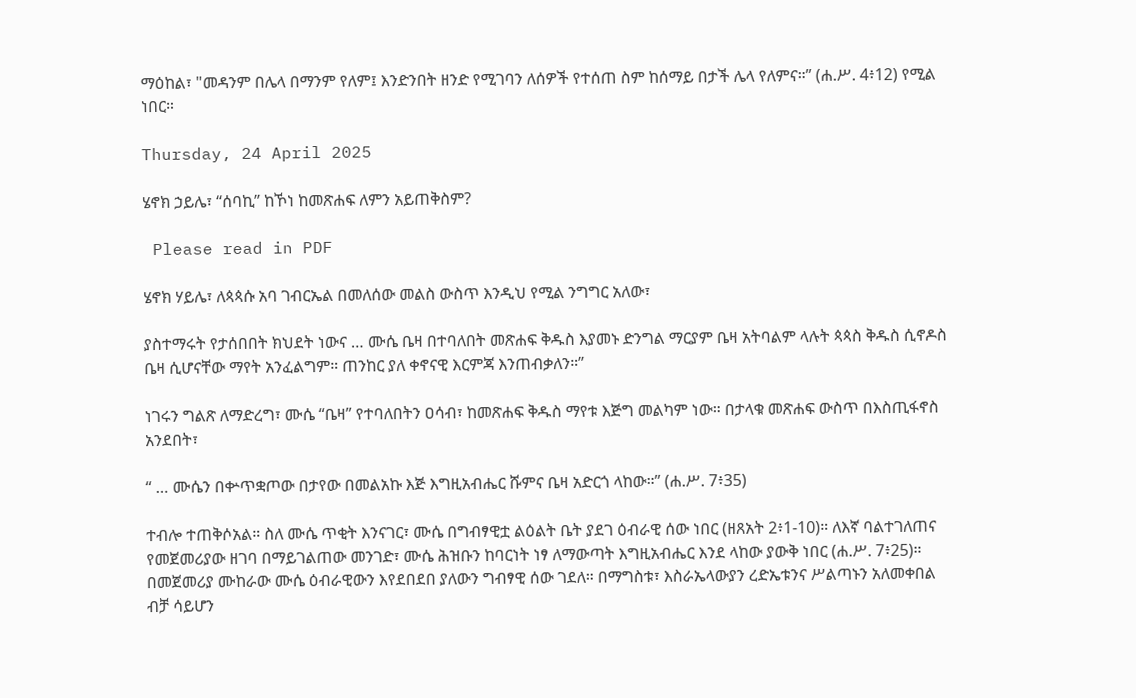ማዕከል፣ "መዳንም በሌላ በማንም የለም፤ እንድንበት ዘንድ የሚገባን ለሰዎች የተሰጠ ስም ከሰማይ በታች ሌላ የለምና።” (ሐ.ሥ. 4፥12) የሚል ነበር።

Thursday, 24 April 2025

ሄኖክ ኃይሌ፣ “ሰባኪ” ከኾነ ከመጽሐፍ ለምን አይጠቅስም?

 Please read in PDF

ሄኖክ ሃይሌ፣ ለጳጳሱ አባ ገብርኤል በመለሰው መልስ ውስጥ እንዲህ የሚል ንግግር አለው፣

ያስተማሩት የታሰበበት ክህደት ነውና … ሙሴ ቤዛ በተባለበት መጽሐፍ ቅዱስ እያመኑ ድንግል ማርያም ቤዛ አትባልም ላሉት ጳጳስ ቅዱስ ሲኖዶስ ቤዛ ሲሆናቸው ማየት አንፈልግም። ጠንከር ያለ ቀኖናዊ እርምጃ እንጠብቃለን።”

ነገሩን ግልጽ ለማድረግ፣ ሙሴ “ቤዛ” የተባለበትን ዐሳብ፣ ከመጽሐፍ ቅዱስ ማየቱ እጅግ መልካም ነው። በታላቁ መጽሐፍ ውስጥ በእስጢፋኖስ አንደበት፣

“ … ሙሴን በቍጥቋጦው በታየው በመልአኩ እጅ እግዚአብሔር ሹምና ቤዛ አድርጎ ላከው።” (ሐ.ሥ. 7፥35)

ተብሎ ተጠቅሶአል። ስለ ሙሴ ጥቂት እንናገር፣ ሙሴ በግብፃዊቷ ልዕልት ቤት ያደገ ዕብራዊ ሰው ነበር (ዘጸአት 2፥1-10)። ለእኛ ባልተገለጠና የመጀመሪያው ዘገባ በማይገልጠው መንገድ፣ ሙሴ ሕዝቡን ከባርነት ነፃ ለማውጣት እግዚአብሔር እንደ ላከው ያውቅ ነበር (ሐ.ሥ. 7፥25)። በመጀመሪያ ሙከራው ሙሴ ዕብራዊውን እየደበደበ ያለውን ግብፃዊ ሰው ገደለ። በማግስቱ፣ እስራኤላውያን ረድኤቱንና ሥልጣኑን አለመቀበል ብቻ ሳይሆን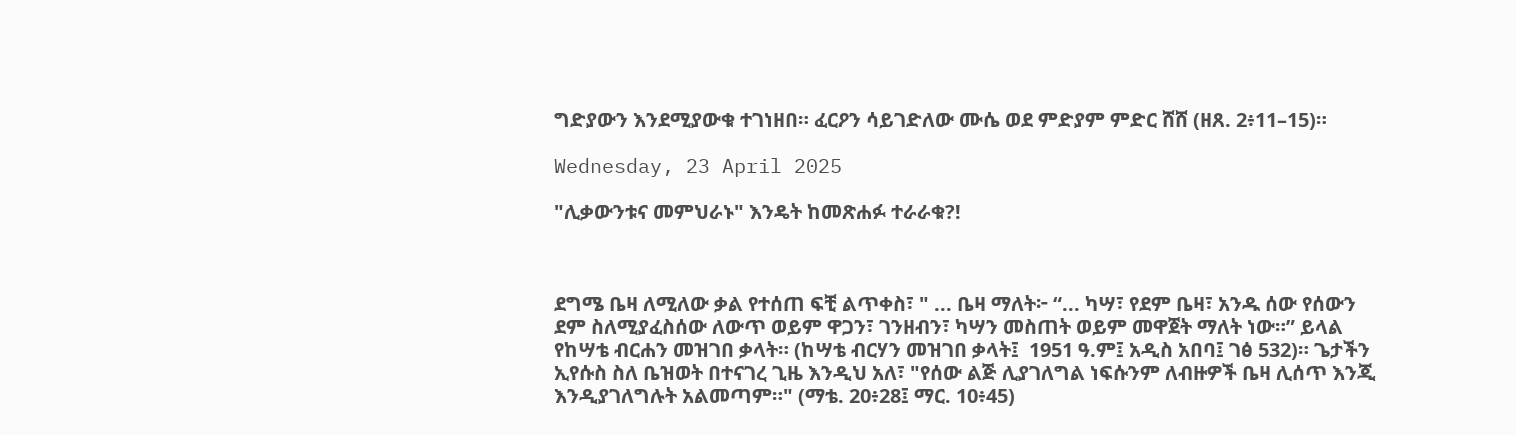ግድያውን እንደሚያውቁ ተገነዘበ። ፈርዖን ሳይገድለው ሙሴ ወደ ምድያም ምድር ሸሸ (ዘጸ. 2፥11–15)።

Wednesday, 23 April 2025

"ሊቃውንቱና መምህራኑ" እንዴት ከመጽሐፉ ተራራቁ?!



ደግሜ ቤዛ ለሚለው ቃል የተሰጠ ፍቺ ልጥቀስ፣ " ... ቤዛ ማለት፦ “... ካሣ፣ የደም ቤዛ፣ አንዱ ሰው የሰውን ደም ስለሚያፈስሰው ለውጥ ወይም ዋጋን፣ ገንዘብን፣ ካሣን መስጠት ወይም መዋጀት ማለት ነው።” ይላል የከሣቴ ብርሐን መዝገበ ቃላት። (ከሣቴ ብርሃን መዝገበ ቃላት፤  1951 ዓ.ም፤ አዲስ አበባ፤ ገፅ 532)። ጌታችን ኢየሱስ ስለ ቤዝወት በተናገረ ጊዜ እንዲህ አለ፣ "የሰው ልጅ ሊያገለግል ነፍሱንም ለብዙዎች ቤዛ ሊሰጥ እንጂ እንዲያገለግሉት አልመጣም።" (ማቴ. 20፥28፤ ማር. 10፥45)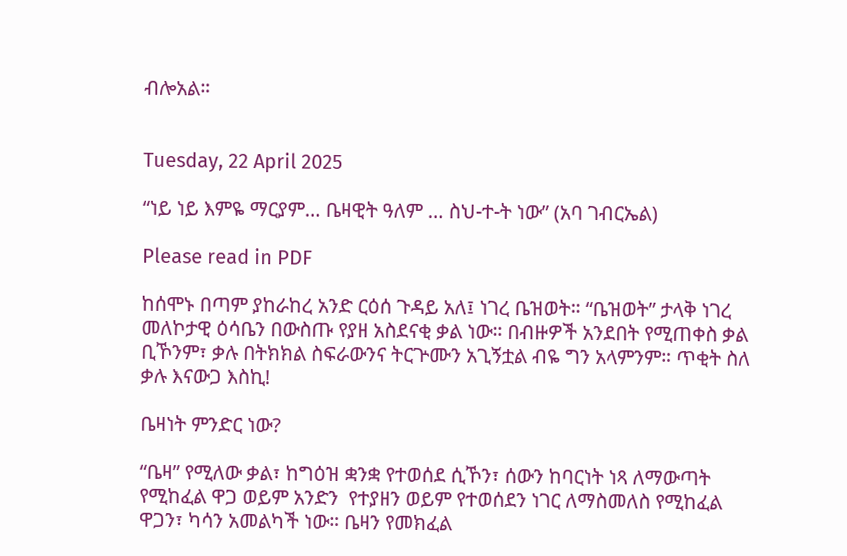ብሎአል።


Tuesday, 22 April 2025

“ነይ ነይ እምዬ ማርያም… ቤዛዊት ዓለም … ስህ-ተ-ት ነው” (አባ ገብርኤል)

Please read in PDF

ከሰሞኑ በጣም ያከራከረ አንድ ርዕሰ ጉዳይ አለ፤ ነገረ ቤዝወት። “ቤዝወት” ታላቅ ነገረ መለኮታዊ ዕሳቤን በውስጡ የያዘ አስደናቂ ቃል ነው። በብዙዎች አንደበት የሚጠቀስ ቃል ቢኾንም፣ ቃሉ በትክክል ስፍራውንና ትርጕሙን አጊኝቷል ብዬ ግን አላምንም። ጥቂት ስለ ቃሉ እናውጋ እስኪ!

ቤዛነት ምንድር ነው?

“ቤዛ” የሚለው ቃል፣ ከግዕዝ ቋንቋ የተወሰደ ሲኾን፣ ሰውን ከባርነት ነጻ ለማውጣት የሚከፈል ዋጋ ወይም አንድን  የተያዘን ወይም የተወሰደን ነገር ለማስመለስ የሚከፈል ዋጋን፣ ካሳን አመልካች ነው። ቤዛን የመክፈል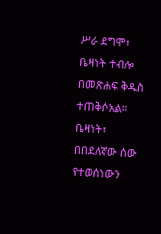ሥራ ደግሞ፣ ቤዛነት ተብሎ በመጽሐፍ ቅዱስ ተጠቅሶአል። ቤዛነት፣ በበደለኛው ሰው የተወሰነውን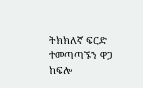ትክክለኛ ፍርድ ተመጣጣኙን ዋጋ ከፍሎ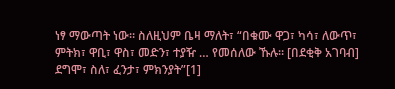ነፃ ማውጣት ነው። ስለዚህም ቤዛ ማለት፣ “በቁሙ ዋጋ፣ ካሳ፣ ለውጥ፣ ምትክ፣ ዋቢ፣ ዋስ፣ መድን፣ ተያዥ … የመሰለው ኹሉ። [በደቂቅ አገባብ] ደግሞ፣ ስለ፣ ፈንታ፣ ምክንያት”[1]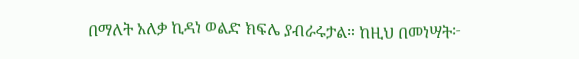በማለት አለቃ ኪዳነ ወልድ ክፍሌ ያብራሩታል። ከዚህ በመነሣት፦